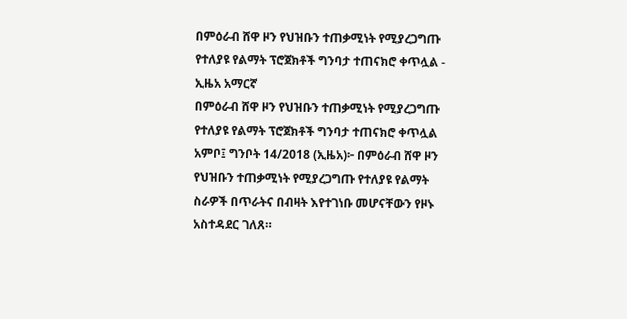በምዕራብ ሸዋ ዞን የህዝቡን ተጠቃሚነት የሚያረጋግጡ የተለያዩ የልማት ፕሮጀክቶች ግንባታ ተጠናክሮ ቀጥሏል - ኢዜአ አማርኛ
በምዕራብ ሸዋ ዞን የህዝቡን ተጠቃሚነት የሚያረጋግጡ የተለያዩ የልማት ፕሮጀክቶች ግንባታ ተጠናክሮ ቀጥሏል
አምቦ፤ ግንቦት 14/2018 (ኢዜአ)፦ በምዕራብ ሸዋ ዞን የህዝቡን ተጠቃሚነት የሚያረጋግጡ የተለያዩ የልማት ስራዎች በጥራትና በብዛት እየተገነቡ መሆናቸውን የዞኑ አስተዳደር ገለጸ።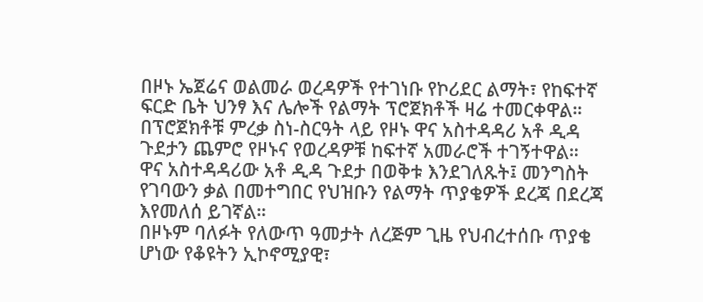በዞኑ ኤጀሬና ወልመራ ወረዳዎች የተገነቡ የኮሪደር ልማት፣ የከፍተኛ ፍርድ ቤት ህንፃ እና ሌሎች የልማት ፕሮጀክቶች ዛሬ ተመርቀዋል።
በፕሮጀክቶቹ ምረቃ ስነ-ስርዓት ላይ የዞኑ ዋና አስተዳዳሪ አቶ ዲዳ ጉደታን ጨምሮ የዞኑና የወረዳዎቹ ከፍተኛ አመራሮች ተገኝተዋል።
ዋና አስተዳዳሪው አቶ ዲዳ ጉደታ በወቅቱ እንደገለጹት፤ መንግስት የገባውን ቃል በመተግበር የህዝቡን የልማት ጥያቄዎች ደረጃ በደረጃ እየመለሰ ይገኛል።
በዞኑም ባለፉት የለውጥ ዓመታት ለረጅም ጊዜ የህብረተሰቡ ጥያቄ ሆነው የቆዩትን ኢኮኖሚያዊ፣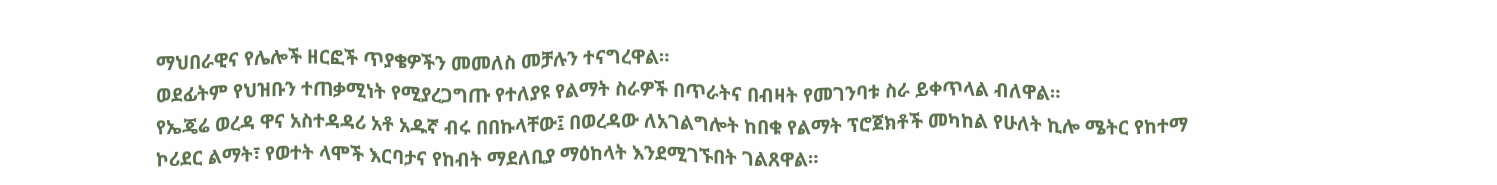ማህበራዊና የሌሎች ዘርፎች ጥያቄዎችን መመለስ መቻሉን ተናግረዋል።
ወደፊትም የህዝቡን ተጠቃሚነት የሚያረጋግጡ የተለያዩ የልማት ስራዎች በጥራትና በብዛት የመገንባቱ ስራ ይቀጥላል ብለዋል።
የኤጄሬ ወረዳ ዋና አስተዳዳሪ አቶ አዱኛ ብሩ በበኩላቸው፤ በወረዳው ለአገልግሎት ከበቁ የልማት ፕሮጀክቶች መካከል የሁለት ኪሎ ሜትር የከተማ ኮሪደር ልማት፣ የወተት ላሞች እርባታና የከብት ማደለቢያ ማዕከላት እንደሚገኙበት ገልጸዋል።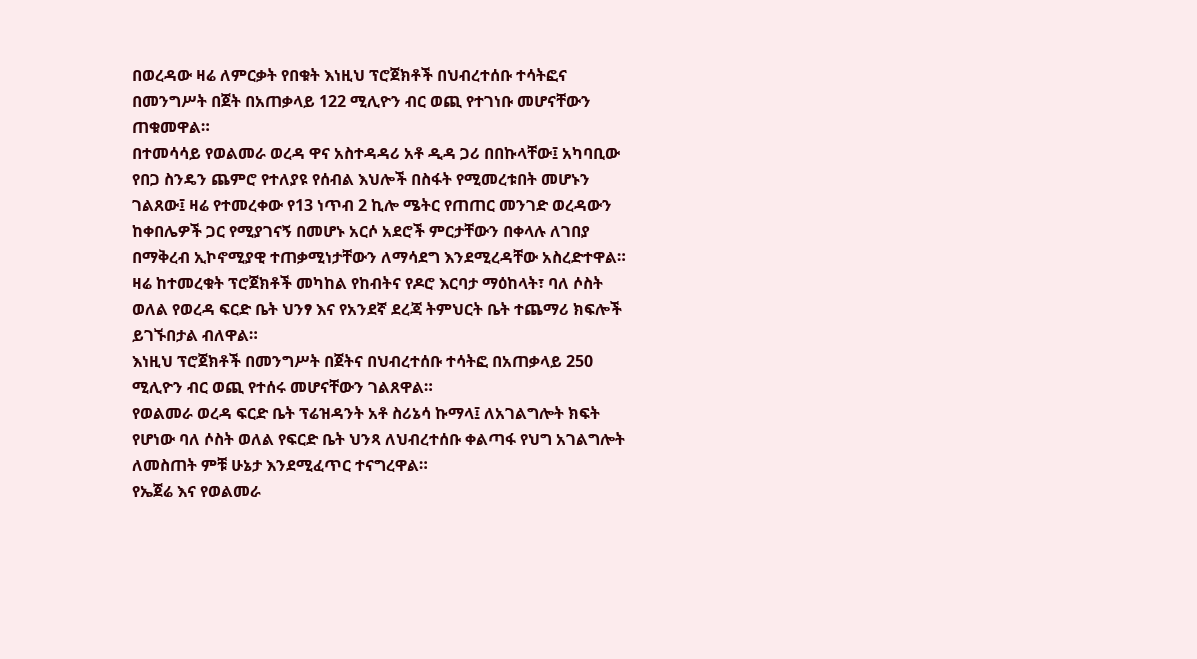በወረዳው ዛሬ ለምርቃት የበቁት እነዚህ ፕሮጀክቶች በህብረተሰቡ ተሳትፎና በመንግሥት በጀት በአጠቃላይ 122 ሚሊዮን ብር ወጪ የተገነቡ መሆናቸውን ጠቁመዋል።
በተመሳሳይ የወልመራ ወረዳ ዋና አስተዳዳሪ አቶ ዲዳ ጋሪ በበኩላቸው፤ አካባቢው የበጋ ስንዴን ጨምሮ የተለያዩ የሰብል እህሎች በስፋት የሚመረቱበት መሆኑን ገልጸው፤ ዛሬ የተመረቀው የ13 ነጥብ 2 ኪሎ ሜትር የጠጠር መንገድ ወረዳውን ከቀበሌዎች ጋር የሚያገናኝ በመሆኑ አርሶ አደሮች ምርታቸውን በቀላሉ ለገበያ በማቅረብ ኢኮኖሚያዊ ተጠቃሚነታቸውን ለማሳደግ እንደሚረዳቸው አስረድተዋል።
ዛሬ ከተመረቁት ፕሮጀክቶች መካከል የከብትና የዶሮ እርባታ ማዕከላት፣ ባለ ሶስት ወለል የወረዳ ፍርድ ቤት ህንፃ እና የአንደኛ ደረጃ ትምህርት ቤት ተጨማሪ ክፍሎች ይገኙበታል ብለዋል።
እነዚህ ፕሮጀክቶች በመንግሥት በጀትና በህብረተሰቡ ተሳትፎ በአጠቃላይ 250 ሚሊዮን ብር ወጪ የተሰሩ መሆናቸውን ገልጸዋል።
የወልመራ ወረዳ ፍርድ ቤት ፕሬዝዳንት አቶ ስሪኔሳ ኩማላ፤ ለአገልግሎት ክፍት የሆነው ባለ ሶስት ወለል የፍርድ ቤት ህንጻ ለህብረተሰቡ ቀልጣፋ የህግ አገልግሎት ለመስጠት ምቹ ሁኔታ እንደሚፈጥር ተናግረዋል።
የኤጀሬ እና የወልመራ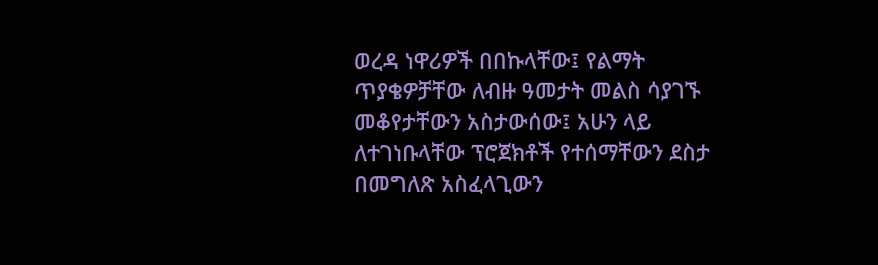ወረዳ ነዋሪዎች በበኩላቸው፤ የልማት ጥያቄዎቻቸው ለብዙ ዓመታት መልስ ሳያገኙ መቆየታቸውን አስታውሰው፤ አሁን ላይ ለተገነቡላቸው ፕሮጀክቶች የተሰማቸውን ደስታ በመግለጽ አስፈላጊውን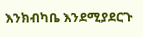እንክብካቤ እንደሚያደርጉ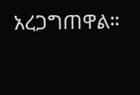አረጋግጠዋል።